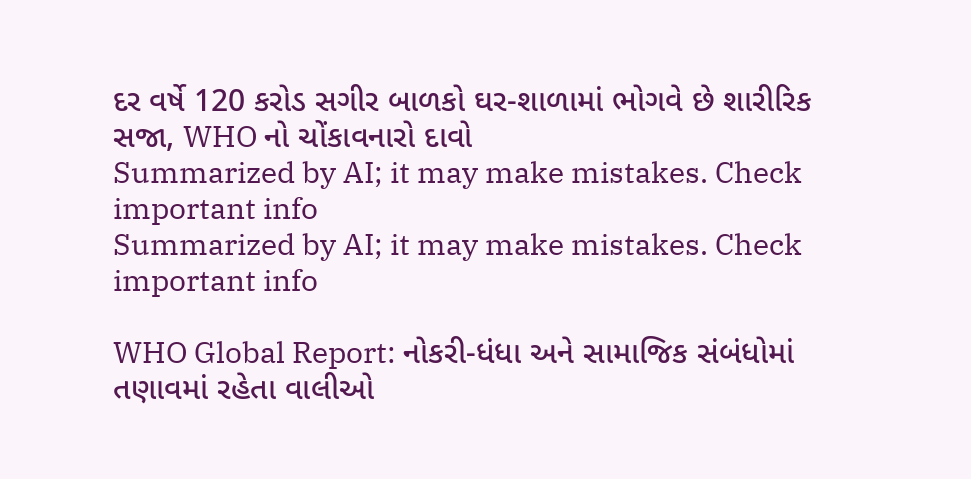દર વર્ષે 120 કરોડ સગીર બાળકો ઘર-શાળામાં ભોગવે છે શારીરિક સજા, WHO નો ચોંકાવનારો દાવો
Summarized by AI; it may make mistakes. Check important info
Summarized by AI; it may make mistakes. Check important info

WHO Global Report: નોકરી-ધંધા અને સામાજિક સંબંધોમાં તણાવમાં રહેતા વાલીઓ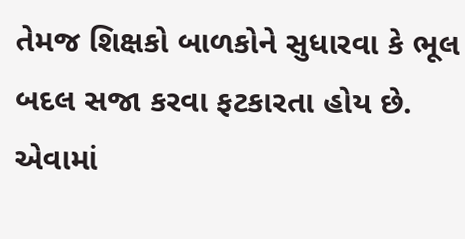તેમજ શિક્ષકો બાળકોને સુધારવા કે ભૂલ બદલ સજા કરવા ફટકારતા હોય છે. એવામાં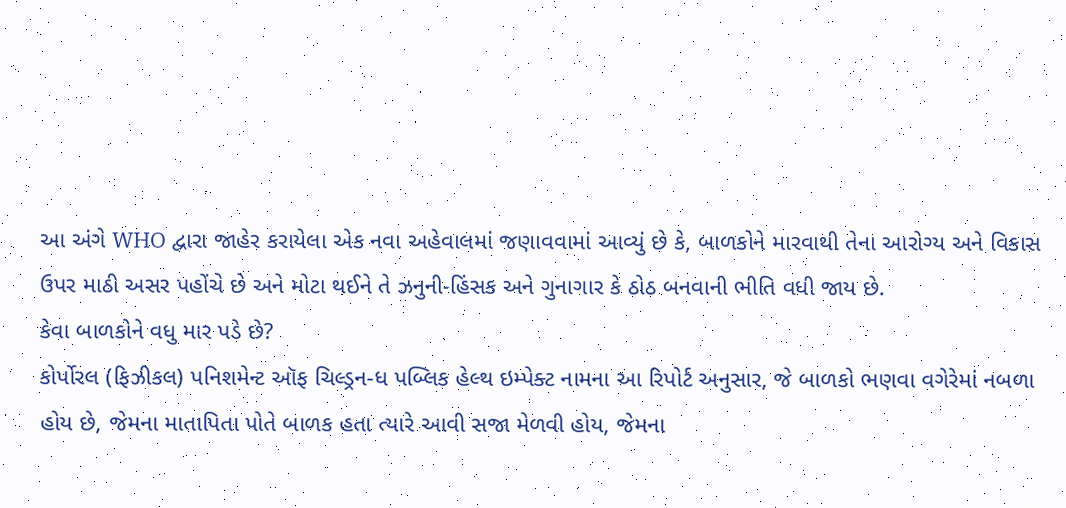આ અંગે WHO દ્વારા જાહેર કરાયેલા એક નવા અહેવાલમાં જણાવવામાં આવ્યું છે કે, બાળકોને મારવાથી તેના આરોગ્ય અને વિકાસ ઉપર માઠી અસર પહોંચે છે અને મોટા થઈને તે ઝનુની-હિંસક અને ગુનાગાર કે ઠોઠ બનવાની ભીતિ વધી જાય છે.
કેવા બાળકોને વધુ માર પડે છે?
કોર્પોરલ (ફિઝીકલ) પનિશમેન્ટ ઑફ ચિલ્ડ્રન-ધ પબ્લિક હેલ્થ ઇમ્પેક્ટ નામના આ રિપોર્ટ અનુસાર, જે બાળકો ભણવા વગેરેમાં નબળા હોય છે, જેમના માતાપિતા પોતે બાળક હતા ત્યારે આવી સજા મેળવી હોય, જેમના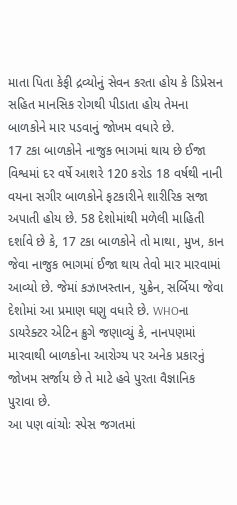માતા પિતા કેફી દ્રવ્યોનું સેવન કરતા હોય કે ડિપ્રેસન સહિત માનસિક રોગથી પીડાતા હોય તેમના બાળકોને માર પડવાનું જોખમ વધારે છે.
17 ટકા બાળકોને નાજુક ભાગમાં થાય છે ઈજા
વિશ્વમાં દર વર્ષે આશરે 120 કરોડ 18 વર્ષથી નાની વયના સગીર બાળકોને ફટકારીને શારીરિક સજા અપાતી હોય છે. 58 દેશોમાંથી મળેલી માહિતી દર્શાવે છે કે, 17 ટકા બાળકોને તો માથા, મુખ, કાન જેવા નાજુક ભાગમાં ઈજા થાય તેવો માર મારવામાં આવ્યો છે. જેમાં કઝાખસ્તાન, યુક્રેન, સર્બિયા જેવા દેશોમાં આ પ્રમાણ ઘણુ વધારે છે. WHOના ડાયરેક્ટર એટિન ક્રુગે જણાવ્યું કે, નાનપણમાં મારવાથી બાળકોના આરોગ્ય પર અનેક પ્રકારનું જોખમ સર્જાય છે તે માટે હવે પુરતા વૈજ્ઞાનિક પુરાવા છે.
આ પણ વાંચોઃ સ્પેસ જગતમાં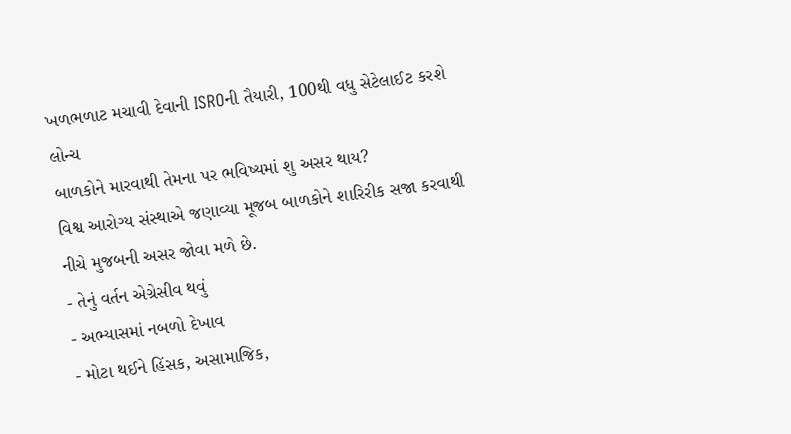ખળભળાટ મચાવી દેવાની ISROની તૈયારી, 100થી વધુ સેટેલાઈટ કરશે લોન્ચ
બાળકોને મારવાથી તેમના પર ભવિષ્યમાં શુ અસર થાય?
વિશ્વ આરોગ્ય સંસ્થાએ જણાવ્યા મૂજબ બાળકોને શારિરીક સજા કરવાથી નીચે મુજબની અસર જોવા મળે છે.
- તેનું વર્તન એગ્રેસીવ થવું
- અભ્યાસમાં નબળો દેખાવ
- મોટા થઈને હિંસક, અસામાજિક,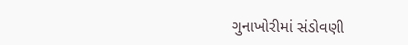ગુનાખોરીમાં સંડોવણી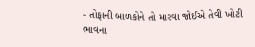- તોફાની બાળકોને તો મારવા જોઈએ તેવી ખોટી ભાવના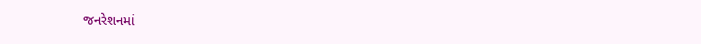જનરેશનમાં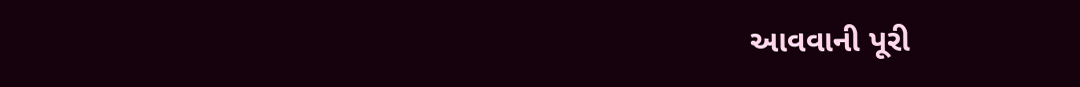આવવાની પૂરી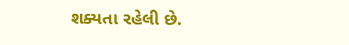શક્યતા રહેલી છે.